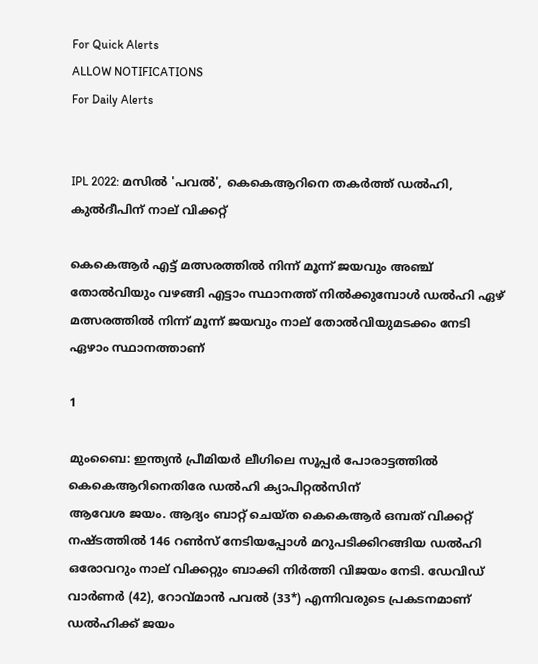For Quick Alerts
ALLOW NOTIFICATIONS
For Daily Alerts


IPL 2022: മസില്‍ 'പവല്‍', കെകെആറിനെ തകര്‍ത്ത് ഡല്‍ഹി, കുല്‍ദീപിന് നാല് വിക്കറ്റ്

കെകെആര്‍ എട്ട് മത്സരത്തില്‍ നിന്ന് മൂന്ന് ജയവും അഞ്ച് തോല്‍വിയും വഴങ്ങി എട്ടാം സ്ഥാനത്ത് നില്‍ക്കുമ്പോള്‍ ഡല്‍ഹി ഏഴ് മത്സരത്തില്‍ നിന്ന് മൂന്ന് ജയവും നാല് തോല്‍വിയുമടക്കം നേടി ഏഴാം സ്ഥാനത്താണ്

1

മുംബൈ: ഇന്ത്യന്‍ പ്രീമിയര്‍ ലീഗിലെ സൂപ്പര്‍ പോരാട്ടത്തില്‍ കെകെആറിനെതിരേ ഡല്‍ഹി ക്യാപിറ്റല്‍സിന്
ആവേശ ജയം. ആദ്യം ബാറ്റ് ചെയ്ത കെകെആര്‍ ഒമ്പത് വിക്കറ്റ് നഷ്ടത്തില്‍ 146 റണ്‍സ് നേടിയപ്പോള്‍ മറുപടിക്കിറങ്ങിയ ഡല്‍ഹി ഒരോവറും നാല് വിക്കറ്റും ബാക്കി നിര്‍ത്തി വിജയം നേടി. ഡേവിഡ് വാര്‍ണര്‍ (42), റോവ്മാന്‍ പവല്‍ (33*) എന്നിവരുടെ പ്രകടനമാണ് ഡല്‍ഹിക്ക് ജയം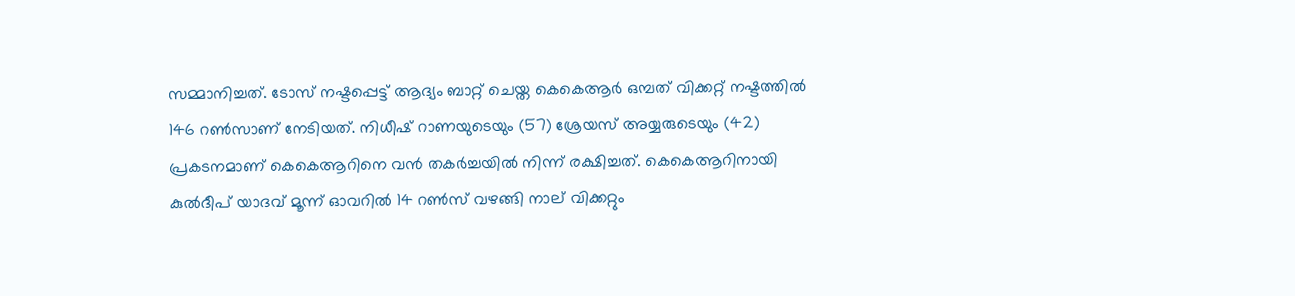സമ്മാനിച്ചത്. ടോസ് നഷ്ടപ്പെട്ട് ആദ്യം ബാറ്റ് ചെയ്ത കെകെആര്‍ ഒമ്പത് വിക്കറ്റ് നഷ്ടത്തില്‍ 146 റണ്‍സാണ് നേടിയത്. നിധീഷ് റാണയുടെയും (57) ശ്രേയസ് അയ്യരുടെയും (42) പ്രകടനമാണ് കെകെആറിനെ വന്‍ തകര്‍ച്ചയില്‍ നിന്ന് രക്ഷിച്ചത്. കെകെആറിനായി കുല്‍ദീപ് യാദവ് മൂന്ന് ഓവറില്‍ 14 റണ്‍സ് വഴങ്ങി നാല് വിക്കറ്റും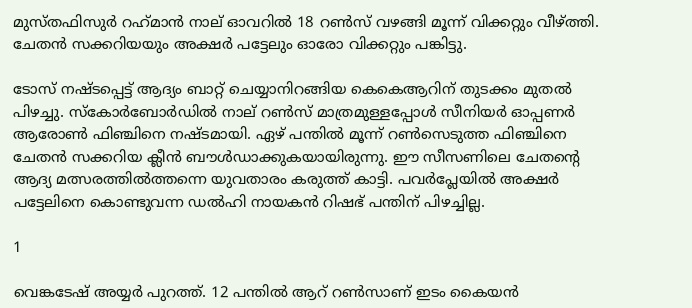മുസ്തഫിസുര്‍ റഹ്‌മാന്‍ നാല് ഓവറില്‍ 18 റണ്‍സ് വഴങ്ങി മൂന്ന് വിക്കറ്റും വീഴ്ത്തി. ചേതന്‍ സക്കറിയയും അക്ഷര്‍ പട്ടേലും ഓരോ വിക്കറ്റും പങ്കിട്ടു.

ടോസ് നഷ്ടപ്പെട്ട് ആദ്യം ബാറ്റ് ചെയ്യാനിറങ്ങിയ കെകെആറിന് തുടക്കം മുതല്‍ പിഴച്ചു. സ്‌കോര്‍ബോര്‍ഡില്‍ നാല് റണ്‍സ് മാത്രമുള്ളപ്പോള്‍ സീനിയര്‍ ഓപ്പണര്‍ ആരോണ്‍ ഫിഞ്ചിനെ നഷ്ടമായി. ഏഴ് പന്തില്‍ മൂന്ന് റണ്‍സെടുത്ത ഫിഞ്ചിനെ ചേതന്‍ സക്കറിയ ക്ലീന്‍ ബൗള്‍ഡാക്കുകയായിരുന്നു. ഈ സീസണിലെ ചേതന്റെ ആദ്യ മത്സരത്തില്‍ത്തന്നെ യുവതാരം കരുത്ത് കാട്ടി. പവര്‍പ്ലേയില്‍ അക്ഷര്‍ പട്ടേലിനെ കൊണ്ടുവന്ന ഡല്‍ഹി നായകന്‍ റിഷഭ് പന്തിന് പിഴച്ചില്ല.

1

വെങ്കടേഷ് അയ്യര്‍ പുറത്ത്. 12 പന്തില്‍ ആറ് റണ്‍സാണ് ഇടം കൈയന്‍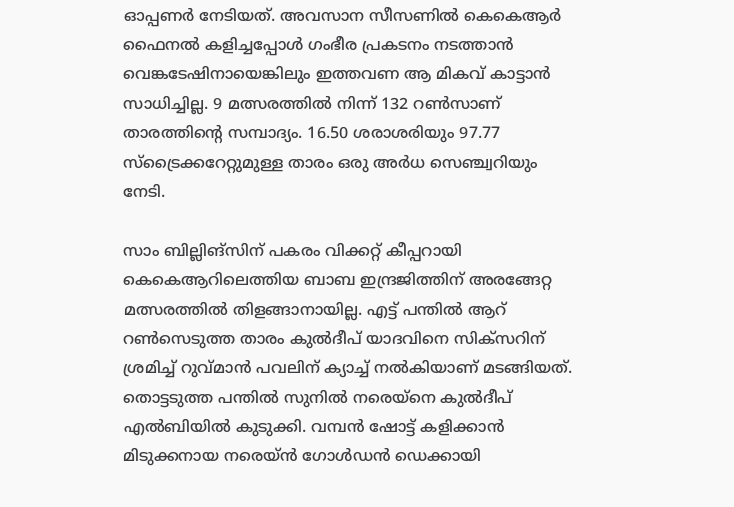ഓപ്പണര്‍ നേടിയത്. അവസാന സീസണില്‍ കെകെആര്‍ ഫൈനല്‍ കളിച്ചപ്പോള്‍ ഗംഭീര പ്രകടനം നടത്താന്‍ വെങ്കടേഷിനായെങ്കിലും ഇത്തവണ ആ മികവ് കാട്ടാന്‍ സാധിച്ചില്ല. 9 മത്സരത്തില്‍ നിന്ന് 132 റണ്‍സാണ് താരത്തിന്റെ സമ്പാദ്യം. 16.50 ശരാശരിയും 97.77 സ്‌ട്രൈക്കറേറ്റുമുള്ള താരം ഒരു അര്‍ധ സെഞ്ച്വറിയും നേടി.

സാം ബില്ലിങ്‌സിന് പകരം വിക്കറ്റ് കീപ്പറായി കെകെആറിലെത്തിയ ബാബ ഇന്ദ്രജിത്തിന് അരങ്ങേറ്റ മത്സരത്തില്‍ തിളങ്ങാനായില്ല. എട്ട് പന്തില്‍ ആറ് റണ്‍സെടുത്ത താരം കുല്‍ദീപ് യാദവിനെ സിക്‌സറിന് ശ്രമിച്ച് റുവ്മാന്‍ പവലിന് ക്യാച്ച് നല്‍കിയാണ് മടങ്ങിയത്. തൊട്ടടുത്ത പന്തില്‍ സുനില്‍ നരെയ്‌നെ കുല്‍ദീപ് എല്‍ബിയില്‍ കുടുക്കി. വമ്പന്‍ ഷോട്ട് കളിക്കാന്‍ മിടുക്കനായ നരെയ്ന്‍ ഗോള്‍ഡന്‍ ഡെക്കായി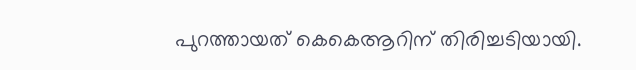പുറത്തായത് കെകെആറിന് തിരിച്ചടിയായി.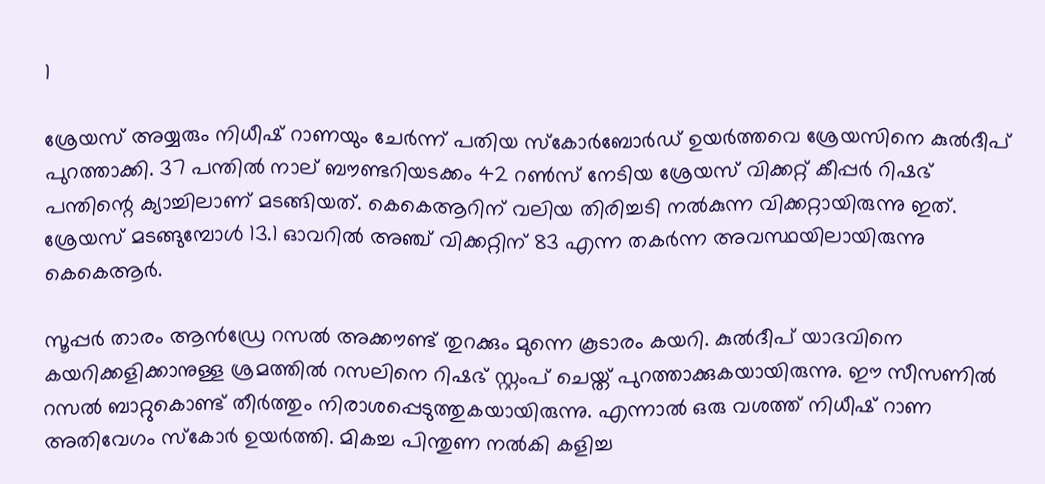1

ശ്രേയസ് അയ്യരും നിധീഷ് റാണയും ചേര്‍ന്ന് പതിയ സ്‌കോര്‍ബോര്‍ഡ് ഉയര്‍ത്തവെ ശ്രേയസിനെ കുല്‍ദീപ് പുറത്താക്കി. 37 പന്തില്‍ നാല് ബൗണ്ടറിയടക്കം 42 റണ്‍സ് നേടിയ ശ്രേയസ് വിക്കറ്റ് കീപ്പര്‍ റിഷഭ് പന്തിന്റെ ക്യാച്ചിലാണ് മടങ്ങിയത്. കെകെആറിന് വലിയ തിരിച്ചടി നല്‍കുന്ന വിക്കറ്റായിരുന്നു ഇത്. ശ്രേയസ് മടങ്ങുമ്പോള്‍ 13.1 ഓവറില്‍ അഞ്ച് വിക്കറ്റിന് 83 എന്ന തകര്‍ന്ന അവസ്ഥയിലായിരുന്നു കെകെആര്‍.

സൂപ്പര്‍ താരം ആന്‍ഡ്രേ റസല്‍ അക്കൗണ്ട് തുറക്കും മുന്നെ കൂടാരം കയറി. കുല്‍ദീപ് യാദവിനെ കയറിക്കളിക്കാനുള്ള ശ്രമത്തില്‍ റസലിനെ റിഷഭ് സ്റ്റംപ് ചെയ്ത് പുറത്താക്കുകയായിരുന്നു. ഈ സീസണില്‍ റസല്‍ ബാറ്റുകൊണ്ട് തീര്‍ത്തും നിരാശപ്പെടുത്തുകയായിരുന്നു. എന്നാല്‍ ഒരു വശത്ത് നിധീഷ് റാണ അതിവേഗം സ്‌കോര്‍ ഉയര്‍ത്തി. മികച്ച പിന്തുണ നല്‍കി കളിച്ച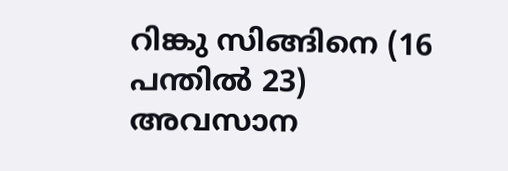റിങ്കു സിങ്ങിനെ (16 പന്തില്‍ 23) അവസാന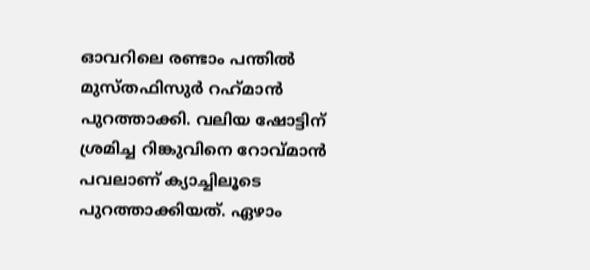ഓവറിലെ രണ്ടാം പന്തില്‍ മുസ്തഫിസുര്‍ റഹ്‌മാന്‍ പുറത്താക്കി. വലിയ ഷോട്ടിന് ശ്രമിച്ച റിങ്കുവിനെ റോവ്മാന്‍ പവലാണ് ക്യാച്ചിലൂടെ പുറത്താക്കിയത്. ഏഴാം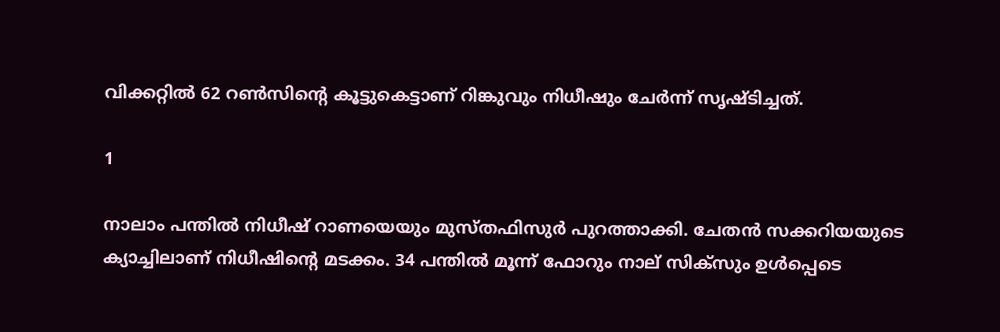വിക്കറ്റില്‍ 62 റണ്‍സിന്റെ കൂട്ടുകെട്ടാണ് റിങ്കുവും നിധീഷും ചേര്‍ന്ന് സൃഷ്ടിച്ചത്.

1

നാലാം പന്തില്‍ നിധീഷ് റാണയെയും മുസ്തഫിസുര്‍ പുറത്താക്കി. ചേതന്‍ സക്കറിയയുടെ ക്യാച്ചിലാണ് നിധീഷിന്റെ മടക്കം. 34 പന്തില്‍ മൂന്ന് ഫോറും നാല് സിക്‌സും ഉള്‍പ്പെടെ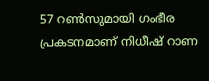57 റണ്‍സുമായി ഗംഭീര പ്രകടനമാണ് നിധീഷ് റാണ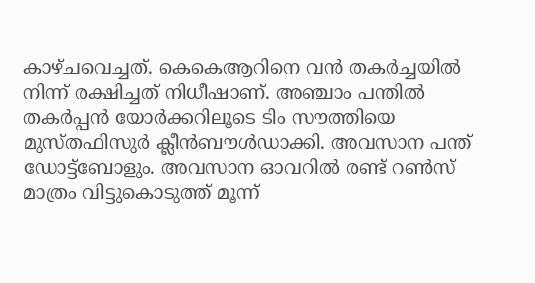കാഴ്ചവെച്ചത്. കെകെആറിനെ വന്‍ തകര്‍ച്ചയില്‍ നിന്ന് രക്ഷിച്ചത് നിധീഷാണ്. അഞ്ചാം പന്തില്‍ തകര്‍പ്പന്‍ യോര്‍ക്കറിലൂടെ ടിം സൗത്തിയെ മുസ്തഫിസുര്‍ ക്ലീന്‍ബൗള്‍ഡാക്കി. അവസാന പന്ത് ഡോട്ട്‌ബോളും. അവസാന ഓവറില്‍ രണ്ട് റണ്‍സ് മാത്രം വിട്ടുകൊടുത്ത് മൂന്ന്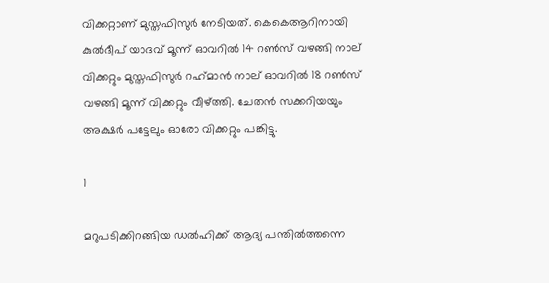വിക്കറ്റാണ് മുസ്തഫിസുര്‍ നേടിയത്. കെകെആറിനായി കുല്‍ദീപ് യാദവ് മൂന്ന് ഓവറില്‍ 14 റണ്‍സ് വഴങ്ങി നാല് വിക്കറ്റും മുസ്തഫിസുര്‍ റഹ്‌മാന്‍ നാല് ഓവറില്‍ 18 റണ്‍സ് വഴങ്ങി മൂന്ന് വിക്കറ്റും വീഴ്ത്തി. ചേതന്‍ സക്കറിയയും അക്ഷര്‍ പട്ടേലും ഓരോ വിക്കറ്റും പങ്കിട്ടു.

1

മറുപടിക്കിറങ്ങിയ ഡല്‍ഹിക്ക് ആദ്യ പന്തില്‍ത്തന്നെ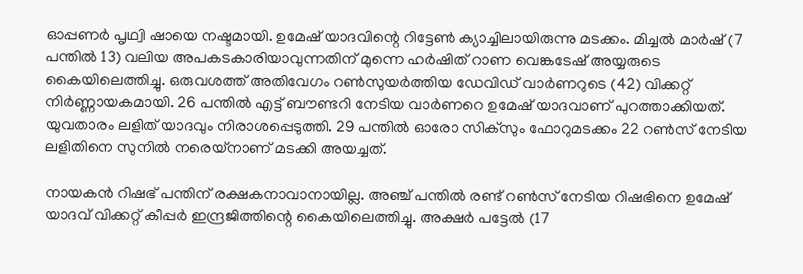ഓപ്പണര്‍ പൃഥ്വി ഷായെ നഷ്ടമായി. ഉമേഷ് യാദവിന്റെ റിട്ടേണ്‍ ക്യാച്ചിലായിരുന്നു മടക്കം. മിച്ചല്‍ മാര്‍ഷ് (7 പന്തില്‍ 13) വലിയ അപകടകാരിയാവുന്നതിന് മുന്നെ ഹര്‍ഷിത് റാണ വെങ്കടേഷ് അയ്യരുടെ കൈയിലെത്തിച്ചു. ഒരുവശത്ത് അതിവേഗം റണ്‍സുയര്‍ത്തിയ ഡേവിഡ് വാര്‍ണറുടെ (42) വിക്കറ്റ് നിര്‍ണ്ണായകമായി. 26 പന്തില്‍ എട്ട് ബൗണ്ടറി നേടിയ വാര്‍ണറെ ഉമേഷ് യാദവാണ് പുറത്താക്കിയത്. യുവതാരം ലളിത് യാദവും നിരാശപ്പെടുത്തി. 29 പന്തില്‍ ഓരോ സിക്‌സും ഫോറുമടക്കം 22 റണ്‍സ് നേടിയ ലളിതിനെ സുനില്‍ നരെയ്‌നാണ് മടക്കി അയച്ചത്.

നായകന്‍ റിഷഭ് പന്തിന് രക്ഷകനാവാനായില്ല. അഞ്ച് പന്തില്‍ രണ്ട് റണ്‍സ് നേടിയ റിഷഭിനെ ഉമേഷ് യാദവ് വിക്കറ്റ് കീപ്പര്‍ ഇന്ദ്രജിത്തിന്റെ കൈയിലെത്തിച്ചു. അക്ഷര്‍ പട്ടേല്‍ (17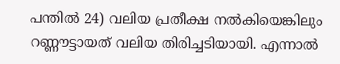പന്തില്‍ 24) വലിയ പ്രതീക്ഷ നല്‍കിയെങ്കിലും റണ്ണൗട്ടായത് വലിയ തിരിച്ചടിയായി. എന്നാല്‍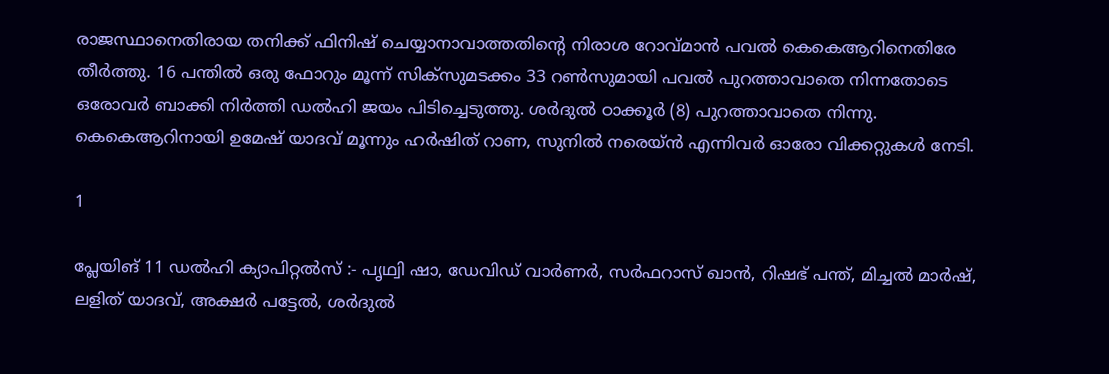രാജസ്ഥാനെതിരായ തനിക്ക് ഫിനിഷ് ചെയ്യാനാവാത്തതിന്റെ നിരാശ റോവ്മാന്‍ പവല്‍ കെകെആറിനെതിരേ തീര്‍ത്തു. 16 പന്തില്‍ ഒരു ഫോറും മൂന്ന് സിക്‌സുമടക്കം 33 റണ്‍സുമായി പവല്‍ പുറത്താവാതെ നിന്നതോടെ ഒരോവര്‍ ബാക്കി നിര്‍ത്തി ഡല്‍ഹി ജയം പിടിച്ചെടുത്തു. ശര്‍ദുല്‍ ഠാക്കൂര്‍ (8) പുറത്താവാതെ നിന്നു. കെകെആറിനായി ഉമേഷ് യാദവ് മൂന്നും ഹര്‍ഷിത് റാണ, സുനില്‍ നരെയ്ന്‍ എന്നിവര്‍ ഓരോ വിക്കറ്റുകള്‍ നേടി.

1

പ്ലേയിങ് 11 ഡല്‍ഹി ക്യാപിറ്റല്‍സ് :- പൃഥ്വി ഷാ, ഡേവിഡ് വാര്‍ണര്‍, സര്‍ഫറാസ് ഖാന്‍, റിഷഭ് പന്ത്, മിച്ചല്‍ മാര്‍ഷ്, ലളിത് യാദവ്, അക്ഷര്‍ പട്ടേല്‍, ശര്‍ദുല്‍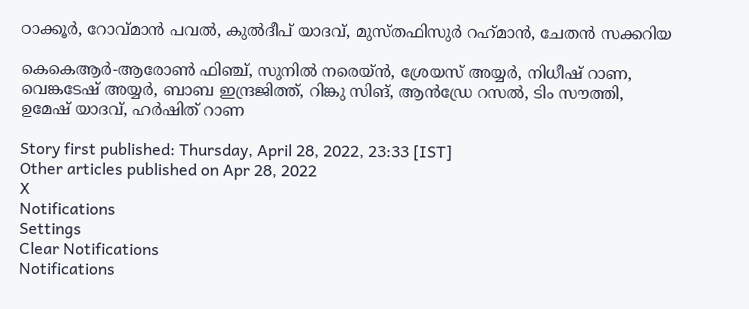ഠാക്കൂര്‍, റോവ്മാന്‍ പവല്‍, കുല്‍ദീപ് യാദവ്, മുസ്തഫിസുര്‍ റഹ്‌മാന്‍, ചേതന്‍ സക്കറിയ

കെകെആര്‍-ആരോണ്‍ ഫിഞ്ച്, സുനില്‍ നരെയ്ന്‍, ശ്രേയസ് അയ്യര്‍, നിധീഷ് റാണ, വെങ്കടേഷ് അയ്യര്‍, ബാബ ഇന്ദ്രജിത്ത്, റിങ്കു സിങ്, ആന്‍ഡ്രേ റസല്‍, ടിം സൗത്തി, ഉമേഷ് യാദവ്, ഹര്‍ഷിത് റാണ

Story first published: Thursday, April 28, 2022, 23:33 [IST]
Other articles published on Apr 28, 2022
X
Notifications
Settings
Clear Notifications
Notifications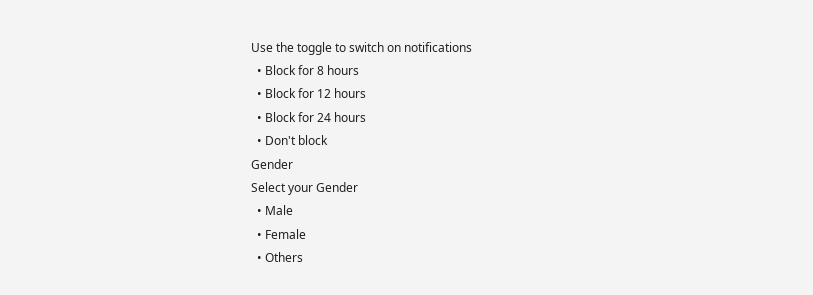Use the toggle to switch on notifications
  • Block for 8 hours
  • Block for 12 hours
  • Block for 24 hours
  • Don't block
Gender
Select your Gender
  • Male
  • Female
  • Others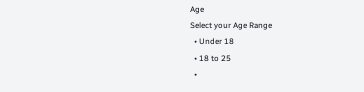Age
Select your Age Range
  • Under 18
  • 18 to 25
  •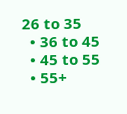26 to 35
  • 36 to 45
  • 45 to 55
  • 55+